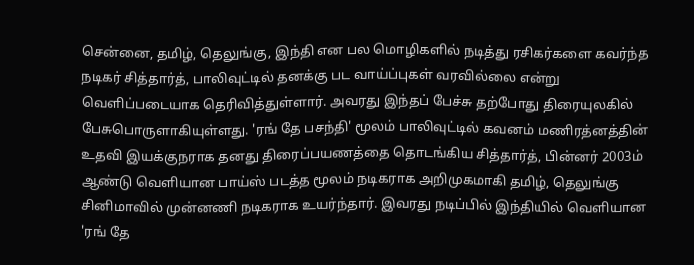சென்னை, தமிழ், தெலுங்கு, இந்தி என பல மொழிகளில் நடித்து ரசிகர்களை கவர்ந்த நடிகர் சித்தார்த், பாலிவுட்டில் தனக்கு பட வாய்ப்புகள் வரவில்லை என்று வெளிப்படையாக தெரிவித்துள்ளார். அவரது இந்தப் பேச்சு தற்போது திரையுலகில் பேசுபொருளாகியுள்ளது. 'ரங் தே பசந்தி' மூலம் பாலிவுட்டில் கவனம் மணிரத்னத்தின் உதவி இயக்குநராக தனது திரைப்பயணத்தை தொடங்கிய சித்தார்த், பின்னர் 2003ம் ஆண்டு வெளியான பாய்ஸ் படத்த மூலம் நடிகராக அறிமுகமாகி தமிழ், தெலுங்கு சினிமாவில் முன்னணி நடிகராக உயர்ந்தார். இவரது நடிப்பில் இந்தியில் வெளியான 'ரங் தே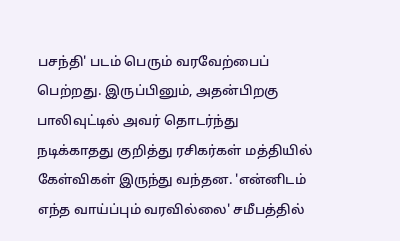பசந்தி' படம் பெரும் வரவேற்பைப் பெற்றது. இருப்பினும், அதன்பிறகு பாலிவுட்டில் அவர் தொடர்ந்து நடிக்காதது குறித்து ரசிகர்கள் மத்தியில் கேள்விகள் இருந்து வந்தன. 'என்னிடம் எந்த வாய்ப்பும் வரவில்லை' சமீபத்தில்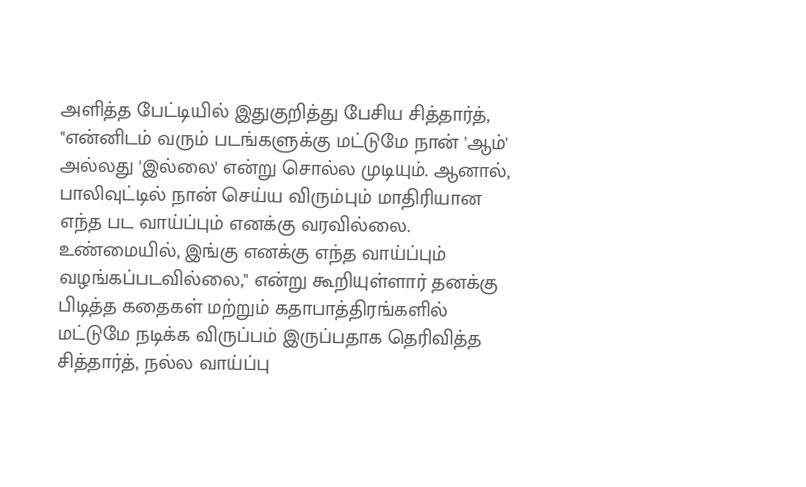அளித்த பேட்டியில் இதுகுறித்து பேசிய சித்தார்த், "என்னிடம் வரும் படங்களுக்கு மட்டுமே நான் 'ஆம்' அல்லது 'இல்லை' என்று சொல்ல முடியும். ஆனால், பாலிவுட்டில் நான் செய்ய விரும்பும் மாதிரியான எந்த பட வாய்ப்பும் எனக்கு வரவில்லை. உண்மையில், இங்கு எனக்கு எந்த வாய்ப்பும் வழங்கப்படவில்லை," என்று கூறியுள்ளார் தனக்கு பிடித்த கதைகள் மற்றும் கதாபாத்திரங்களில் மட்டுமே நடிக்க விருப்பம் இருப்பதாக தெரிவித்த சித்தார்த், நல்ல வாய்ப்பு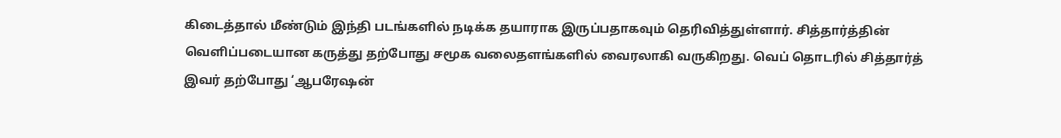கிடைத்தால் மீண்டும் இந்தி படங்களில் நடிக்க தயாராக இருப்பதாகவும் தெரிவித்துள்ளார். சித்தார்த்தின் வெளிப்படையான கருத்து தற்போது சமூக வலைதளங்களில் வைரலாகி வருகிறது. வெப் தொடரில் சித்தார்த் இவர் தற்போது ‘ஆபரேஷன்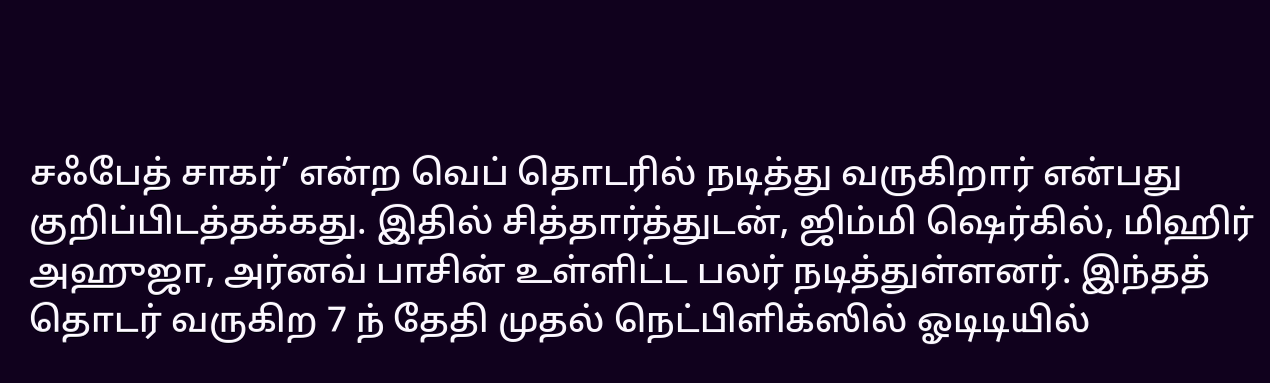சஃபேத் சாகர்’ என்ற வெப் தொடரில் நடித்து வருகிறார் என்பது குறிப்பிடத்தக்கது. இதில் சித்தார்த்துடன், ஜிம்மி ஷெர்கில், மிஹிர் அஹுஜா, அர்னவ் பாசின் உள்ளிட்ட பலர் நடித்துள்ளனர். இந்தத் தொடர் வருகிற 7 ந் தேதி முதல் நெட்பிளிக்ஸில் ஓடிடியில்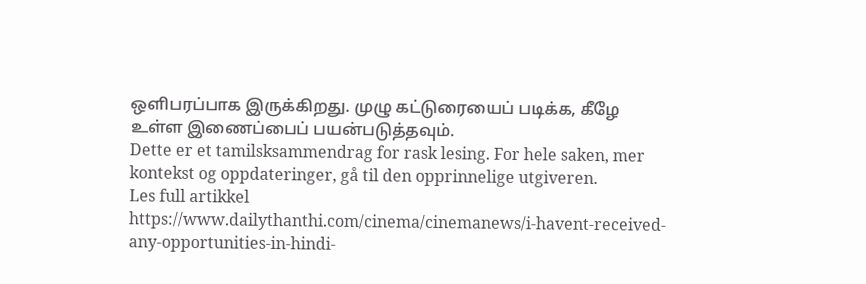ஒளிபரப்பாக இருக்கிறது. முழு கட்டுரையைப் படிக்க, கீழே உள்ள இணைப்பைப் பயன்படுத்தவும்.
Dette er et tamilsksammendrag for rask lesing. For hele saken, mer kontekst og oppdateringer, gå til den opprinnelige utgiveren.
Les full artikkel
https://www.dailythanthi.com/cinema/cinemanews/i-havent-received-any-opportunities-in-hindi-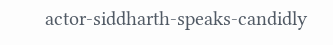actor-siddharth-speaks-candidly